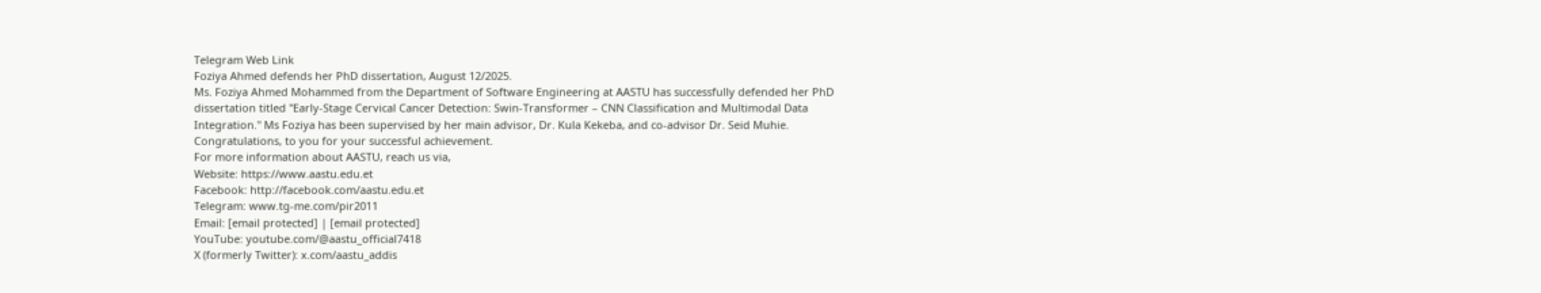Telegram Web Link
Foziya Ahmed defends her PhD dissertation, August 12/2025.
Ms. Foziya Ahmed Mohammed from the Department of Software Engineering at AASTU has successfully defended her PhD dissertation titled "Early-Stage Cervical Cancer Detection: Swin-Transformer – CNN Classification and Multimodal Data Integration." Ms Foziya has been supervised by her main advisor, Dr. Kula Kekeba, and co-advisor Dr. Seid Muhie. Congratulations, to you for your successful achievement.
For more information about AASTU, reach us via,
Website: https://www.aastu.edu.et
Facebook: http://facebook.com/aastu.edu.et
Telegram: www.tg-me.com/pir2011
Email: [email protected] | [email protected]
YouTube: youtube.com/@aastu_official7418
X (formerly Twitter): x.com/aastu_addis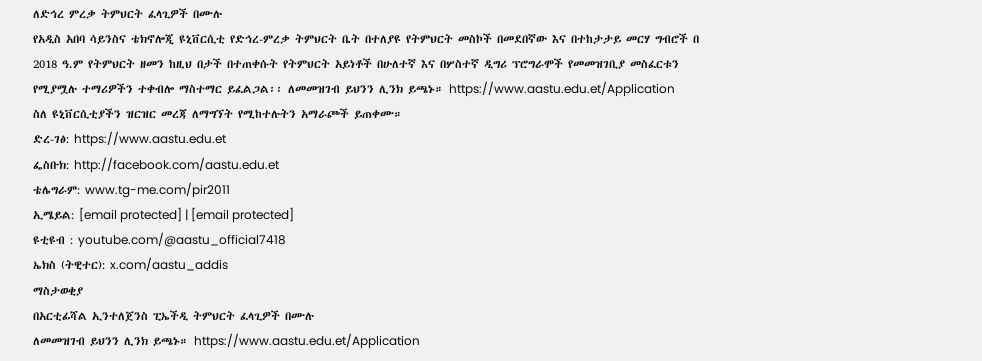ለድኅረ ምረቃ ትምህርት ፈላጊዎች በሙሉ
የአዲስ አበባ ሳይንስና ቴክኖሎጂ ዩኒቨርሲቲ የድኅረ-ምረቃ ትምህርት ቤት በተለያዩ የትምህርት መስኮች በመደበኛው እና በተከታታይ መርሃ ግብሮች በ 2018 ዓ.ም የትምህርት ዘመን ከዚህ በታች በተጠቀሱት የትምህርት አይነቶች በሁለተኛ እና በሦስተኛ ዲግሪ ፕሮግራሞች የመመዝገቢያ መስፈርቱን የሚያሟሉ ተማሪዎችን ተቀብሎ ማስተማር ይፈልጋል፡፡ ለመመዝገብ ይህንን ሊንክ ይጫኑ። https://www.aastu.edu.et/Application
ስለ ዩኒቨርሲቲያችን ዝርዝር መረጃ ለማግኘት የሚከተሉትን አማራጮች ይጠቀሙ።
ድረ-ገፅ: https://www.aastu.edu.et
ፌስቡክ: http://facebook.com/aastu.edu.et
ቴሌግራም: www.tg-me.com/pir2011
ኢሜይል: [email protected] | [email protected]
ዩቲዩብ : youtube.com/@aastu_official7418
ኤክስ (ትዊተር): x.com/aastu_addis
ማስታወቂያ
በአርቲፊሻል ኢንተለጀንስ ፒኤችዲ ትምህርት ፈላጊዎች በሙሉ
ለመመዝገብ ይህንን ሊንክ ይጫኑ። https://www.aastu.edu.et/Application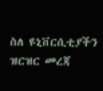ስለ ዩኒቨርሲቲያችን ዝርዝር መረጃ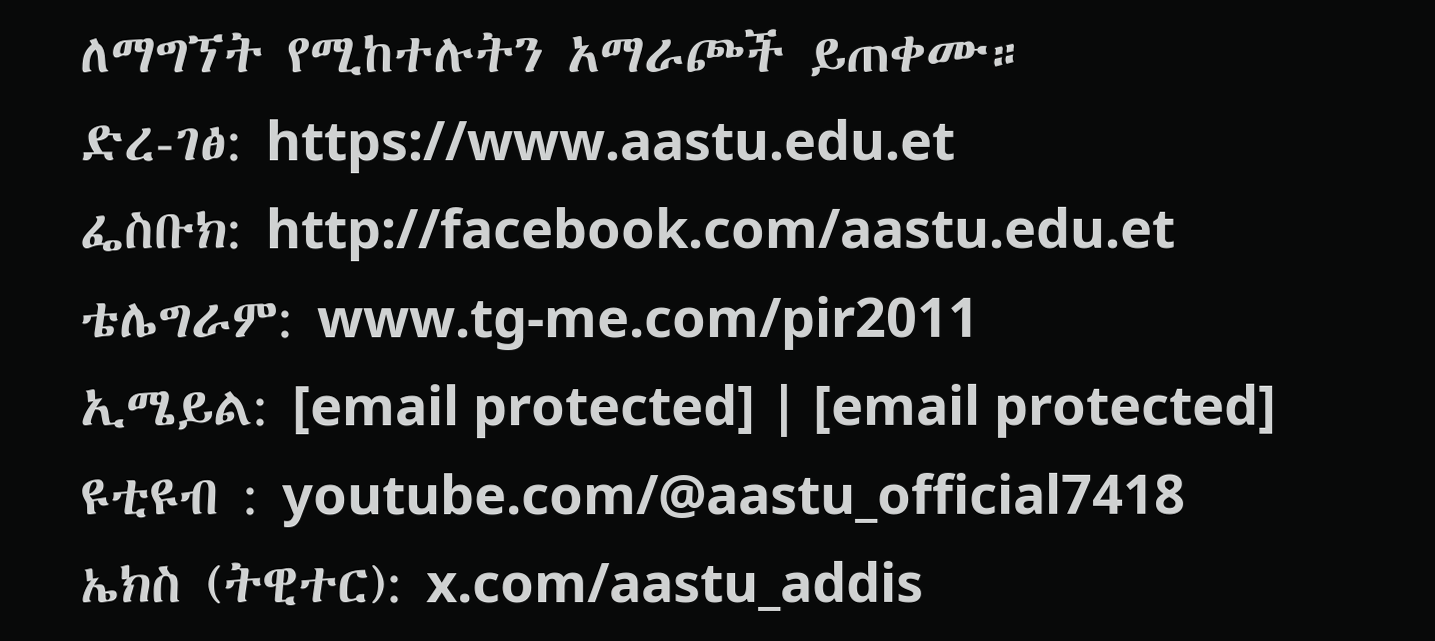ለማግኘት የሚከተሉትን አማራጮች ይጠቀሙ።
ድረ-ገፅ: https://www.aastu.edu.et
ፌስቡክ: http://facebook.com/aastu.edu.et
ቴሌግራም: www.tg-me.com/pir2011
ኢሜይል: [email protected] | [email protected]
ዩቲዩብ : youtube.com/@aastu_official7418
ኤክስ (ትዊተር): x.com/aastu_addis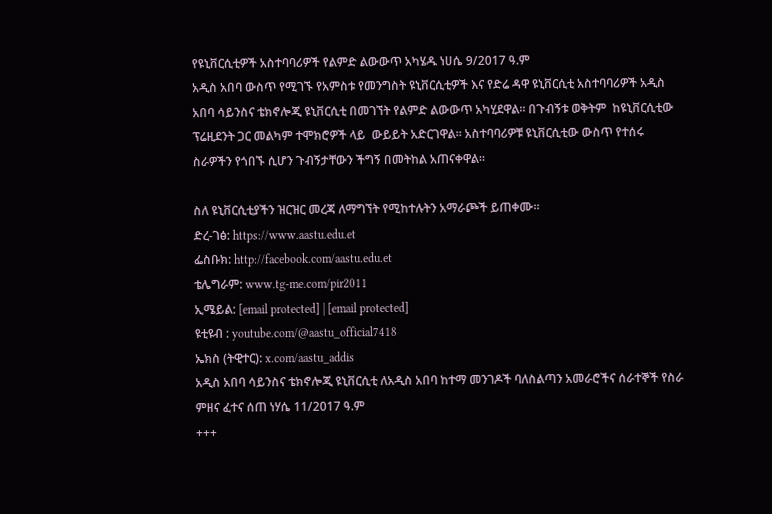የዩኒቨርሲቲዎች አስተባባሪዎች የልምድ ልውውጥ አካሄዱ ነሀሴ 9/2017 ዓ.ም
አዲስ አበባ ውስጥ የሚገኙ የአምስቱ የመንግስት ዩኒቨርሲቲዎች እና የድሬ ዳዋ ዩኒቨርሲቲ አስተባባሪዎች አዲስ አበባ ሳይንስና ቴክኖሎጂ ዩኒቨርሲቲ በመገኘት የልምድ ልውውጥ አካሂደዋል። በጉብኝቱ ወቅትም  ከዩኒቨርሲቲው ፕሬዚደንት ጋር መልካም ተሞክሮዎች ላይ  ውይይት አድርገዋል። አስተባባሪዎቹ ዩኒቨርሲቲው ውስጥ የተሰሩ ስራዎችን የጎበኙ ሲሆን ጉብኝታቸውን ችግኝ በመትከል አጠናቀዋል።

ስለ ዩኒቨርሲቲያችን ዝርዝር መረጃ ለማግኘት የሚከተሉትን አማራጮች ይጠቀሙ።
ድረ-ገፅ: https://www.aastu.edu.et
ፌስቡክ: http://facebook.com/aastu.edu.et
ቴሌግራም: www.tg-me.com/pir2011
ኢሜይል: [email protected] | [email protected]
ዩቲዩብ : youtube.com/@aastu_official7418
ኤክስ (ትዊተር): x.com/aastu_addis
አዲስ አበባ ሳይንስና ቴክኖሎጂ ዩኒቨርሲቲ ለአዲስ አበባ ከተማ መንገዶች ባለስልጣን አመራሮችና ሰራተኞች የስራ ምዘና ፈተና ሰጠ ነሃሴ 11/2017 ዓ.ም
+++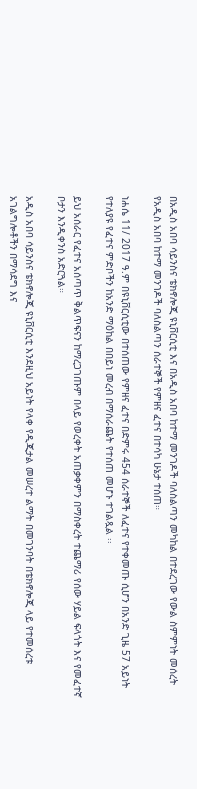በአዲስ አበባ ሳይንስና ቴክኖሎጂ ዩኒቨርሲቲ እና በአዲስ አበባ ከተማ መንገዶች ባለስልጣን መካከል በተደረገው የውል ስምምነት መሰረት የአዲስ አበባ ከተማ መንገዶች ባለስልጣን ሰራተኞች የምዘና ፈተና በተሳካ ሁኔታ ተሰጠ።

ነሐሴ 11/ 2017 ዓ.ም በዩኒቨርሲቲው በተሰጠው የምዘና ፈተና በድምሩ 454 ሰራተኞች ለፈተና የተቀመጡ ሲሆን በአንድ ጊዜ 57 አይነት የተለያዩ የፈተና ምድቦችን ከአንድ ማዕከል በበይነ መረብ በማሰራጨት የተሰጠ መሆኑ ተገልጿል ፡፡

ይህ አሰራር የፈተና አሰጣጥ ቅልጥፍናን ከማረጋገጡም በላይ የወረቀት አጠቃቀምን በማስቀረት ተጨማሪ የሰው ሃይል ፍላጎት እና የመፈተኛ ቦታን እንዲቀንስ አድርጓል።

አዲስ አበባ ሳይንስና ቴክኖሎጂ ዩኒቨርሲቲ እንደዚህ አይነት የላቀ የዲጂታል መሠረተ ልማት በመገንባት በቴክኖሎጂ ላይ የተመሰረቱ አገልግሎቶችን በማሳደግ እና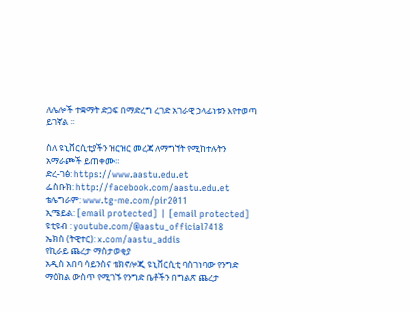ለሌሎች ተቋማት ድጋፍ በማድረግ ረገድ አገራዊ ኃላፊነቱን እየተወጣ ይገኛል ፡፡

ስለ ዩኒቨርሲቲያችን ዝርዝር መረጃ ለማግኘት የሚከተሉትን አማራጮች ይጠቀሙ።
ድረ-ገፅ: https://www.aastu.edu.et
ፌስቡክ: http://facebook.com/aastu.edu.et
ቴሌግራም: www.tg-me.com/pir2011
ኢሜይል: [email protected] | [email protected]
ዩቲዩብ : youtube.com/@aastu_official7418
ኤክስ (ትዊተር): x.com/aastu_addis
የኪራይ ጨረታ ማስታወቂያ
አዲስ አበባ ሳይንስና ቴክኖሎጂ ዩኒቨርሲቲ ባስገነባው የንግድ ማዕከል ውስጥ የሚገኙ የንግድ ቤቶችን በግልጽ ጨረታ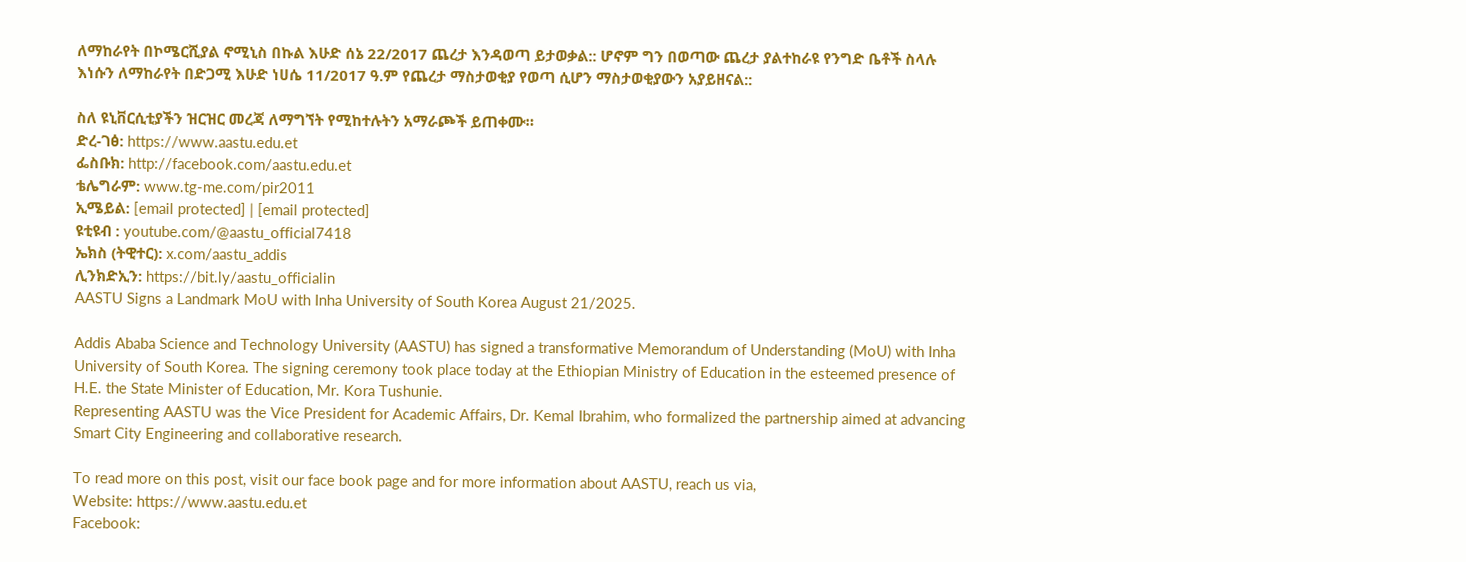ለማከራየት በኮሜርሺያል ኖሚኒስ በኩል እሁድ ሰኔ 22/2017 ጨረታ እንዳወጣ ይታወቃል:: ሆኖም ግን በወጣው ጨረታ ያልተከራዩ የንግድ ቤቶች ስላሉ እነሱን ለማከራየት በድጋሚ እሁድ ነሀሴ 11/2017 ዓ.ም የጨረታ ማስታወቂያ የወጣ ሲሆን ማስታወቂያውን አያይዘናል::

ስለ ዩኒቨርሲቲያችን ዝርዝር መረጃ ለማግኘት የሚከተሉትን አማራጮች ይጠቀሙ።
ድረ-ገፅ: https://www.aastu.edu.et
ፌስቡክ: http://facebook.com/aastu.edu.et
ቴሌግራም: www.tg-me.com/pir2011
ኢሜይል: [email protected] | [email protected]
ዩቲዩብ : youtube.com/@aastu_official7418
ኤክስ (ትዊተር): x.com/aastu_addis
ሊንክድኢን: https://bit.ly/aastu_officialin
AASTU Signs a Landmark MoU with Inha University of South Korea August 21/2025.

Addis Ababa Science and Technology University (AASTU) has signed a transformative Memorandum of Understanding (MoU) with Inha University of South Korea. The signing ceremony took place today at the Ethiopian Ministry of Education in the esteemed presence of H.E. the State Minister of Education, Mr. Kora Tushunie.
Representing AASTU was the Vice President for Academic Affairs, Dr. Kemal Ibrahim, who formalized the partnership aimed at advancing Smart City Engineering and collaborative research.

To read more on this post, visit our face book page and for more information about AASTU, reach us via,
Website: https://www.aastu.edu.et
Facebook: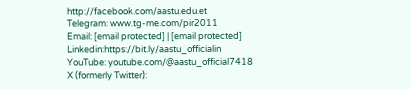http://facebook.com/aastu.edu.et
Telegram: www.tg-me.com/pir2011
Email: [email protected] | [email protected]
Linkedin:https://bit.ly/aastu_officialin
YouTube: youtube.com/@aastu_official7418
X (formerly Twitter):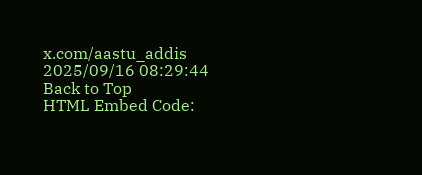x.com/aastu_addis
2025/09/16 08:29:44
Back to Top
HTML Embed Code: